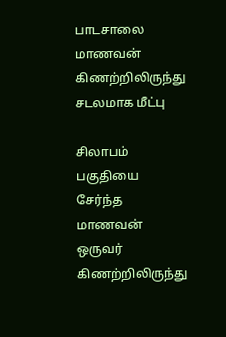பாடசாலை மாணவன் கிணற்றிலிருந்து சடலமாக மீட்பு

சிலாபம் பகுதியை சேர்ந்த மாணவன் ஒருவர் கிணற்றிலிருந்து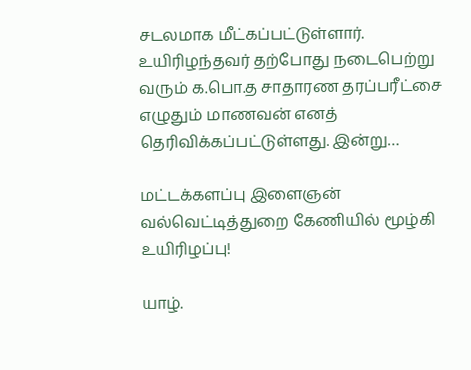சடலமாக மீட்கப்பட்டுள்ளார். உயிரிழந்தவர் தற்போது நடைபெற்று வரும் க.பொ.த சாதாரண தரப்பரீட்சை எழுதும் மாணவன் எனத் தெரிவிக்கப்பட்டுள்ளது. இன்று…

மட்டக்களப்பு இளைஞன் வல்வெட்டித்துறை கேணியில் மூழ்கி உயிரிழப்பு!

யாழ்.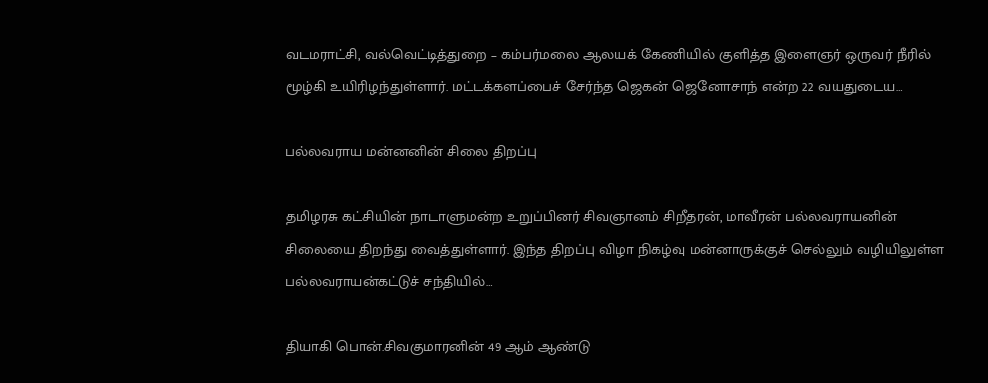வடமராட்சி, வல்வெட்டித்துறை – கம்பர்மலை ஆலயக் கேணியில் குளித்த இளைஞர் ஒருவர் நீரில் மூழ்கி உயிரிழந்துள்ளார். மட்டக்களப்பைச் சேர்ந்த ஜெகன் ஜெனோசாந் என்ற 22 வயதுடைய…

பல்லவராய மன்னனின் சிலை திறப்பு

தமிழரசு கட்சியின் நாடாளுமன்ற உறுப்பினர் சிவஞானம் சிறீதரன், மாவீரன் பல்லவராயனின் சிலையை திறந்து வைத்துள்ளார். இந்த திறப்பு விழா நிகழ்வு மன்னாருக்குச் செல்லும் வழியிலுள்ள பல்லவராயன்கட்டுச் சந்தியில்…

தியாகி பொன்.சிவகுமாரனின் 49 ஆம் ஆண்டு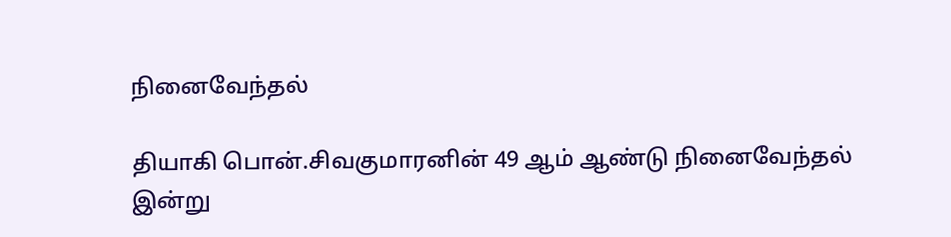நினைவேந்தல்

தியாகி பொன்.சிவகுமாரனின் 49 ஆம் ஆண்டு நினைவேந்தல் இன்று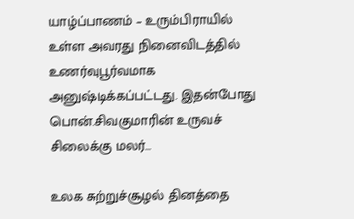யாழ்ப்பாணம் – உரும்பிராயில் உள்ள அவரது நினைவிடத்தில் உணர்வுபூர்வமாக அனுஷ்டிக்கப்பட்டது. இதன்போது பொன்.சிவகுமாரின் உருவச் சிலைக்கு மலர்…

உலக சுற்றுச்சூழல் தினத்தை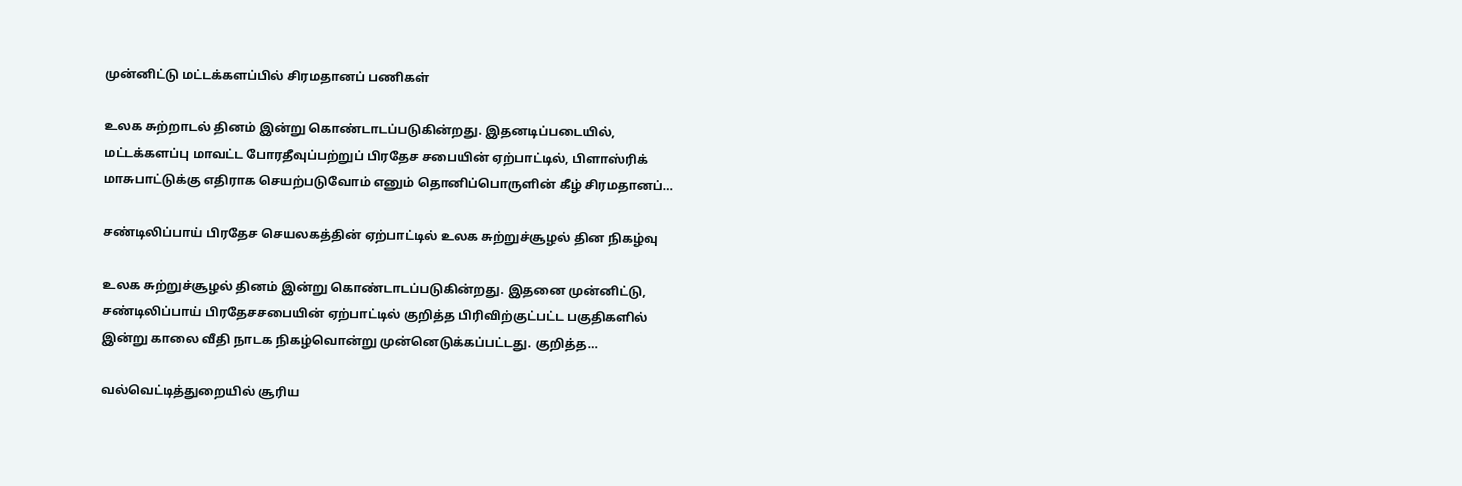முன்னிட்டு மட்டக்களப்பில் சிரமதானப் பணிகள்

உலக சுற்றாடல் தினம் இன்று கொண்டாடப்படுகின்றது. இதனடிப்படையில், மட்டக்களப்பு மாவட்ட போரதீவுப்பற்றுப் பிரதேச சபையின் ஏற்பாட்டில், பிளாஸ்ரிக் மாசுபாட்டுக்கு எதிராக செயற்படுவோம் எனும் தொனிப்பொருளின் கீழ் சிரமதானப்…

சண்டிலிப்பாய் பிரதேச செயலகத்தின் ஏற்பாட்டில் உலக சுற்றுச்சூழல் தின நிகழ்வு

உலக சுற்றுச்சூழல் தினம் இன்று கொண்டாடப்படுகின்றது. இதனை முன்னிட்டு, சண்டிலிப்பாய் பிரதேசசபையின் ஏற்பாட்டில் குறித்த பிரிவிற்குட்பட்ட பகுதிகளில் இன்று காலை வீதி நாடக நிகழ்வொன்று முன்னெடுக்கப்பட்டது. குறித்த…

வல்வெட்டித்துறையில் சூரிய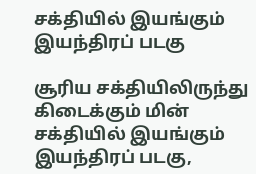சக்தியில் இயங்கும் இயந்திரப் படகு

சூரிய சக்தியிலிருந்து கிடைக்கும் மின் சக்தியில் இயங்கும் இயந்திரப் படகு,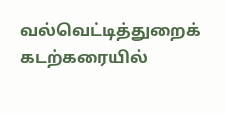வல்வெட்டித்துறைக் கடற்கரையில்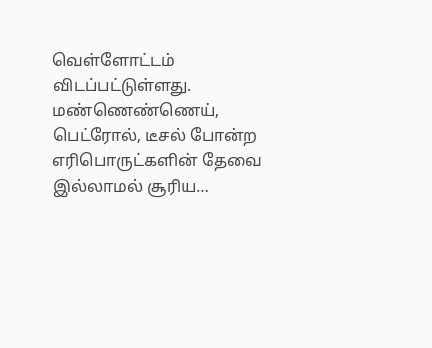வெள்ளோட்டம் விடப்பட்டுள்ளது. மண்ணெண்ணெய், பெட்ரோல், டீசல் போன்ற எரிபொருட்களின் தேவை இல்லாமல் சூரிய…